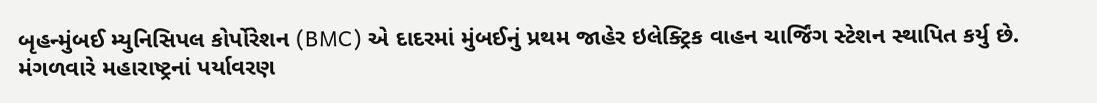બૃહન્મુંબઈ મ્યુનિસિપલ કોર્પોરેશન (BMC) એ દાદરમાં મુંબઈનું પ્રથમ જાહેર ઇલેક્ટ્રિક વાહન ચાર્જિંગ સ્ટેશન સ્થાપિત કર્યુ છે. મંગળવારે મહારાષ્ટ્રનાં પર્યાવરણ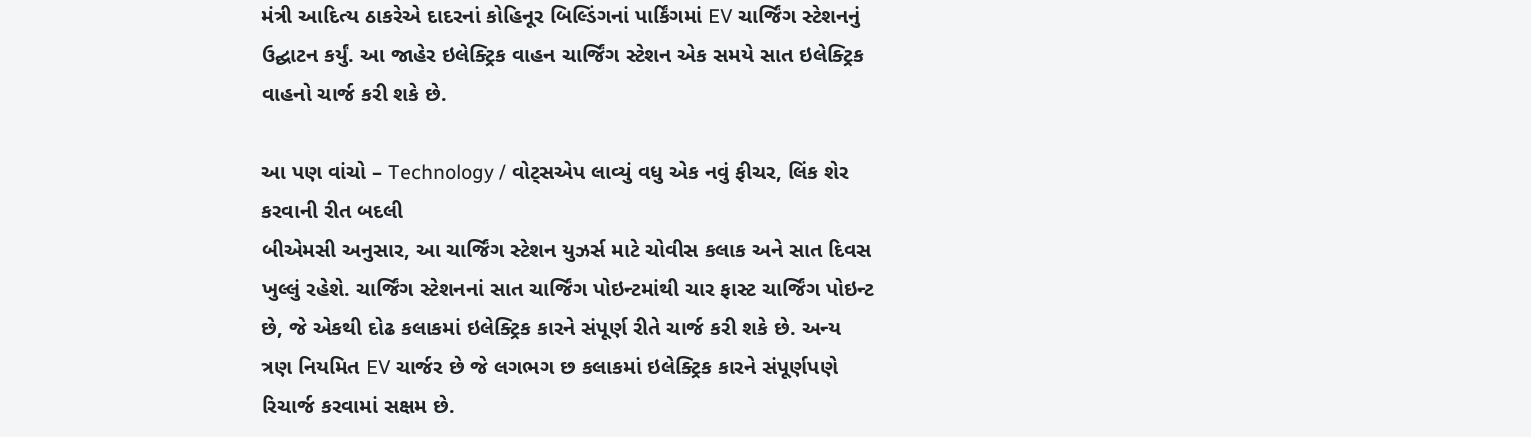મંત્રી આદિત્ય ઠાકરેએ દાદરનાં કોહિનૂર બિલ્ડિંગનાં પાર્કિંગમાં EV ચાર્જિંગ સ્ટેશનનું ઉદ્ઘાટન કર્યું. આ જાહેર ઇલેક્ટ્રિક વાહન ચાર્જિંગ સ્ટેશન એક સમયે સાત ઇલેક્ટ્રિક વાહનો ચાર્જ કરી શકે છે.

આ પણ વાંચો – Technology / વોટ્સએપ લાવ્યું વધુ એક નવું ફીચર, લિંક શેર કરવાની રીત બદલી
બીએમસી અનુસાર, આ ચાર્જિંગ સ્ટેશન યુઝર્સ માટે ચોવીસ કલાક અને સાત દિવસ ખુલ્લું રહેશે. ચાર્જિંગ સ્ટેશનનાં સાત ચાર્જિંગ પોઇન્ટમાંથી ચાર ફાસ્ટ ચાર્જિંગ પોઇન્ટ છે, જે એકથી દોઢ કલાકમાં ઇલેક્ટ્રિક કારને સંપૂર્ણ રીતે ચાર્જ કરી શકે છે. અન્ય ત્રણ નિયમિત EV ચાર્જર છે જે લગભગ છ કલાકમાં ઇલેક્ટ્રિક કારને સંપૂર્ણપણે રિચાર્જ કરવામાં સક્ષમ છે.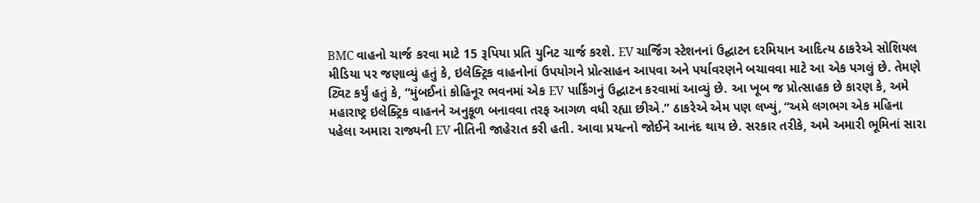BMC વાહનો ચાર્જ કરવા માટે 15 રૂપિયા પ્રતિ યુનિટ ચાર્જ કરશે. EV ચાર્જિંગ સ્ટેશનનાં ઉદ્ઘાટન દરમિયાન આદિત્ય ઠાકરેએ સોશિયલ મીડિયા પર જણાવ્યું હતું કે, ઇલેક્ટ્રિક વાહનોનાં ઉપયોગને પ્રોત્સાહન આપવા અને પર્યાવરણને બચાવવા માટે આ એક પગલું છે. તેમણે ટ્વિટ કર્યું હતું કે, “મુંબઈનાં કોહિનૂર ભવનમાં એક EV પાર્કિંગનું ઉદ્ઘાટન કરવામાં આવ્યું છે. આ ખૂબ જ પ્રોત્સાહક છે કારણ કે, અમે મહારાષ્ટ્ર ઇલેક્ટ્રિક વાહનને અનુકૂળ બનાવવા તરફ આગળ વધી રહ્યા છીએ.” ઠાકરેએ એમ પણ લખ્યું, “અમે લગભગ એક મહિના પહેલા અમારા રાજ્યની EV નીતિની જાહેરાત કરી હતી. આવા પ્રયત્નો જોઈને આનંદ થાય છે. સરકાર તરીકે, અમે અમારી ભૂમિનાં સારા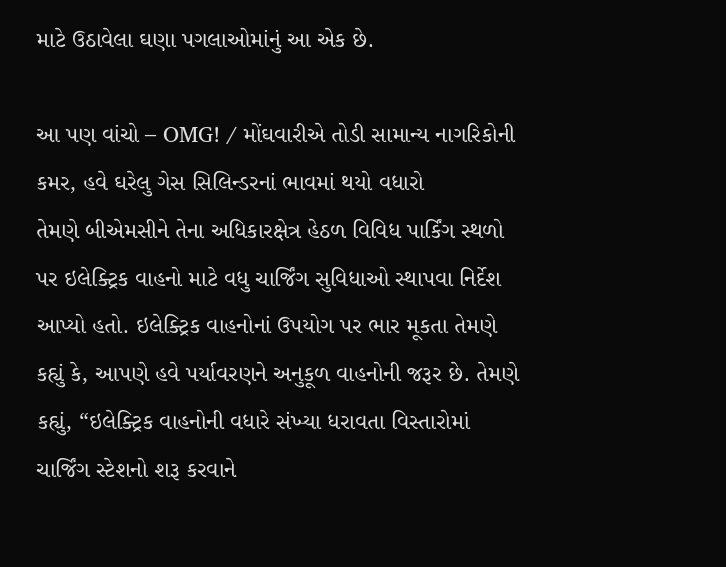માટે ઉઠાવેલા ઘણા પગલાઓમાંનું આ એક છે.

આ પણ વાંચો – OMG! / મોંઘવારીએ તોડી સામાન્ય નાગરિકોની કમર, હવે ઘરેલુ ગેસ સિલિન્ડરનાં ભાવમાં થયો વધારો
તેમણે બીએમસીને તેના અધિકારક્ષેત્ર હેઠળ વિવિધ પાર્કિંગ સ્થળો પર ઇલેક્ટ્રિક વાહનો માટે વધુ ચાર્જિંગ સુવિધાઓ સ્થાપવા નિર્દેશ આપ્યો હતો. ઇલેક્ટ્રિક વાહનોનાં ઉપયોગ પર ભાર મૂકતા તેમણે કહ્યું કે, આપણે હવે પર્યાવરણને અનુકૂળ વાહનોની જરૂર છે. તેમણે કહ્યું, “ઇલેક્ટ્રિક વાહનોની વધારે સંખ્યા ધરાવતા વિસ્તારોમાં ચાર્જિંગ સ્ટેશનો શરૂ કરવાને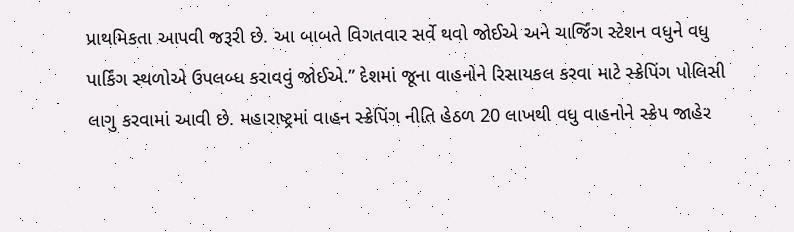પ્રાથમિકતા આપવી જરૂરી છે. આ બાબતે વિગતવાર સર્વે થવો જોઈએ અને ચાર્જિંગ સ્ટેશન વધુને વધુ પાર્કિંગ સ્થળોએ ઉપલબ્ધ કરાવવું જોઈએ.” દેશમાં જૂના વાહનોને રિસાયકલ કરવા માટે સ્ક્રેપિંગ પોલિસી લાગુ કરવામાં આવી છે. મહારાષ્ટ્રમાં વાહન સ્ક્રેપિંગ નીતિ હેઠળ 20 લાખથી વધુ વાહનોને સ્ક્રેપ જાહેર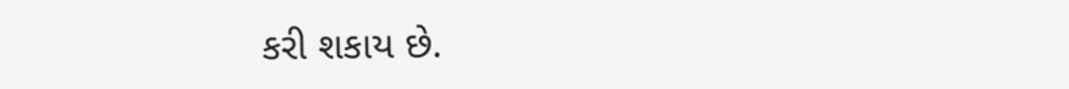કરી શકાય છે.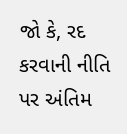જો કે, રદ કરવાની નીતિ પર અંતિમ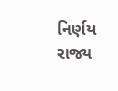નિર્ણય રાજ્ય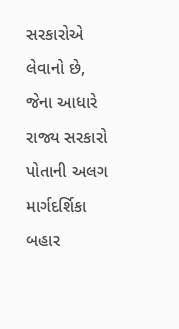સરકારોએ લેવાનો છે, જેના આધારે રાજ્ય સરકારો પોતાની અલગ માર્ગદર્શિકા બહાર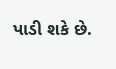પાડી શકે છે.